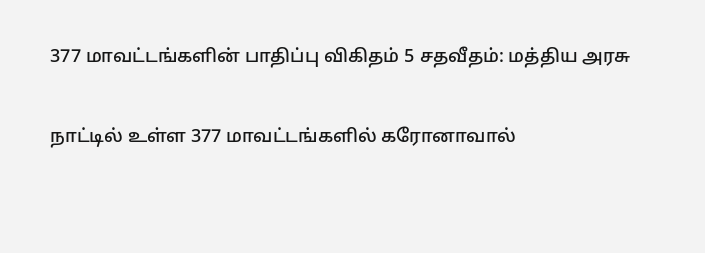377 மாவட்டங்களின் பாதிப்பு விகிதம் 5 சதவீதம்: மத்திய அரசு

நாட்டில் உள்ள 377 மாவட்டங்களில் கரோனாவால்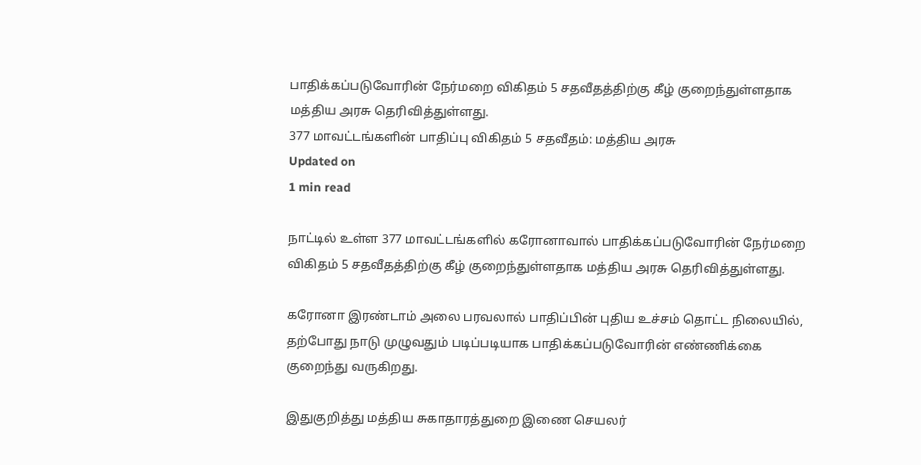பாதிக்கப்படுவோரின் நேர்மறை விகிதம் 5 சதவீதத்திற்கு கீழ் குறைந்துள்ளதாக மத்திய அரசு தெரிவித்துள்ளது.
377 மாவட்டங்களின் பாதிப்பு விகிதம் 5 சதவீதம்: மத்திய அரசு
Updated on
1 min read

நாட்டில் உள்ள 377 மாவட்டங்களில் கரோனாவால் பாதிக்கப்படுவோரின் நேர்மறை விகிதம் 5 சதவீதத்திற்கு கீழ் குறைந்துள்ளதாக மத்திய அரசு தெரிவித்துள்ளது.

கரோனா இரண்டாம் அலை பரவலால் பாதிப்பின் புதிய உச்சம் தொட்ட நிலையில், தற்போது நாடு முழுவதும் படிப்படியாக பாதிக்கப்படுவோரின் எண்ணிக்கை குறைந்து வருகிறது.

இதுகுறித்து மத்திய சுகாதாரத்துறை இணை செயலர்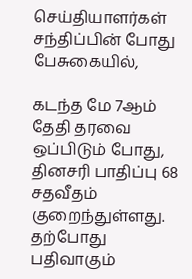செய்தியாளர்கள் சந்திப்பின் போது பேசுகையில்,

கடந்த மே 7ஆம் தேதி தரவை ஒப்பிடும் போது, தினசரி பாதிப்பு 68 சதவீதம் குறைந்துள்ளது. தற்போது பதிவாகும்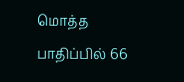மொத்த பாதிப்பில் 66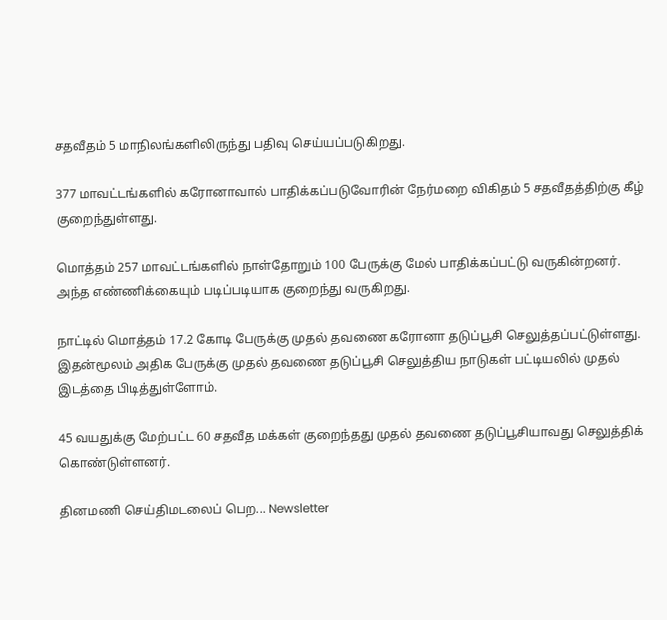சதவீதம் 5 மாநிலங்களிலிருந்து பதிவு செய்யப்படுகிறது.

377 மாவட்டங்களில் கரோனாவால் பாதிக்கப்படுவோரின் நேர்மறை விகிதம் 5 சதவீதத்திற்கு கீழ் குறைந்துள்ளது.

மொத்தம் 257 மாவட்டங்களில் நாள்தோறும் 100 பேருக்கு மேல் பாதிக்கப்பட்டு வருகின்றனர். அந்த எண்ணிக்கையும் படிப்படியாக குறைந்து வருகிறது.

நாட்டில் மொத்தம் 17.2 கோடி பேருக்கு முதல் தவணை கரோனா தடுப்பூசி செலுத்தப்பட்டுள்ளது. இதன்மூலம் அதிக பேருக்கு முதல் தவணை தடுப்பூசி செலுத்திய நாடுகள் பட்டியலில் முதல் இடத்தை பிடித்துள்ளோம்.

45 வயதுக்கு மேற்பட்ட 60 சதவீத மக்கள் குறைந்தது முதல் தவணை தடுப்பூசியாவது செலுத்திக் கொண்டுள்ளனர்.

தினமணி செய்திமடலைப் பெற... Newsletter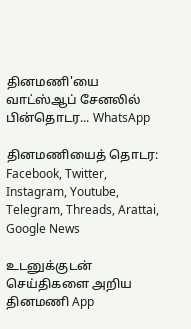தினமணி'யை வாட்ஸ்ஆப் சேனலில் பின்தொடர... WhatsApp

தினமணியைத் தொடர: Facebook, Twitter, Instagram, Youtube, Telegram, Threads, Arattai, Google News

உடனுக்குடன் செய்திகளை அறிய தினமணி App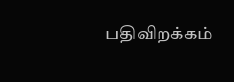பதிவிறக்கம்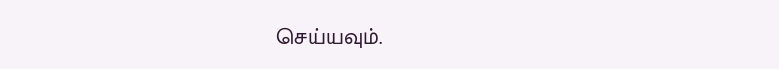செய்யவும்.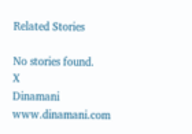Related Stories

No stories found.
X
Dinamani
www.dinamani.com